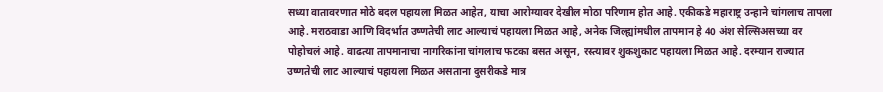सध्या वातावरणात मोठे बदल पहायला मिळत आहेत, याचा आरोग्यावर देखील मोठा परिणाम होत आहे. एकीकडे महाराष्ट्र उन्हाने चांगलाच तापला आहे. मराठवाडा आणि विदर्भात उष्णतेची लाट आल्याचं पहायला मिळत आहे, अनेक जिल्ह्यांमधील तापमान हे 40 अंश सेल्सिअसच्या वर पोहोचलं आहे. वाढत्या तापमानाचा नागरिकांना चांगलाच फटका बसत असून, रस्त्यावर शुकशुकाट पहायला मिळत आहे. दरम्यान राज्यात उष्णतेची लाट आल्याचं पहायला मिळत असताना दुसरीकडे मात्र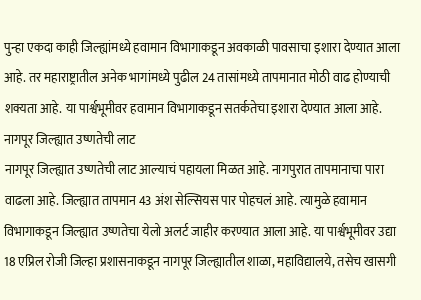पुन्हा एकदा काही जिल्ह्यांमध्ये हवामान विभागाकडून अवकाळी पावसाचा इशारा देण्यात आला आहे. तर महाराष्ट्रातील अनेक भागांमध्ये पुढील 24 तासांमध्ये तापमानात मोठी वाढ होण्याची शक्यता आहे. या पार्श्वभूमीवर हवामान विभागाकडून सतर्कतेचा इशारा देण्यात आला आहे.
नागपूर जिल्ह्यात उष्णतेची लाट
नागपूर जिल्ह्यात उष्णतेची लाट आल्याचं पहायला मिळत आहे. नागपुरात तापमानाचा पारा वाढला आहे. जिल्ह्यात तापमान 43 अंश सेल्सियस पार पोहचलं आहे. त्यामुळे हवामान विभागाकडून जिल्ह्यात उष्णतेचा येलो अलर्ट जाहीर करण्यात आला आहे. या पार्श्वभूमीवर उद्या 18 एप्रिल रोजी जिल्हा प्रशासनाकडून नागपूर जिल्ह्यातील शाळा, महाविद्यालये, तसेच खासगी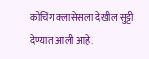कोचिंग क्लासेसला देखील सुट्टी देण्यात आली आहे.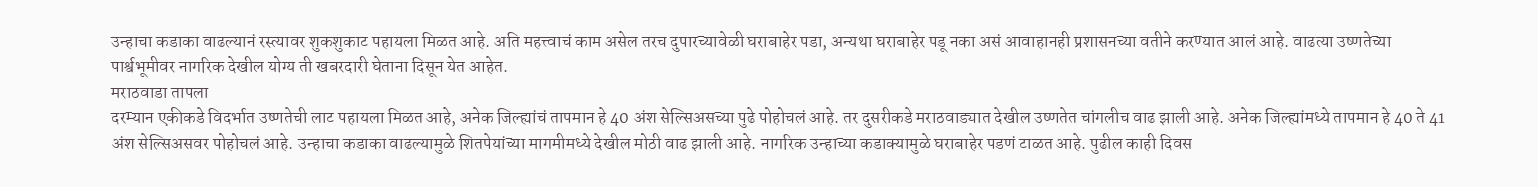उन्हाचा कडाका वाढल्यानं रस्त्यावर शुकशुकाट पहायला मिळत आहे. अति महत्त्वाचं काम असेल तरच दुपारच्यावेळी घराबाहेर पडा, अन्यथा घराबाहेर पडू नका असं आवाहानही प्रशासनच्या वतीने करण्यात आलं आहे. वाढत्या उष्णतेच्या पार्श्वभूमीवर नागरिक देखील योग्य ती खबरदारी घेताना दिसून येत आहेत.
मराठवाडा तापला
दरम्यान एकीकडे विदर्भात उष्णतेची लाट पहायला मिळत आहे, अनेक जिल्ह्यांचं तापमान हे 40 अंश सेल्सिअसच्या पुढे पोहोचलं आहे. तर दुसरीकडे मराठवाड्यात देखील उष्णतेत चांगलीच वाढ झाली आहे. अनेक जिल्ह्यांमध्ये तापमान हे 40 ते 41 अंश सेल्सिअसवर पोहोचलं आहे. उन्हाचा कडाका वाढल्यामुळे शितपेयांच्या मागमीमध्ये देखील मोठी वाढ झाली आहे. नागरिक उन्हाच्या कडाक्यामुळे घराबाहेर पडणं टाळत आहे. पुढील काही दिवस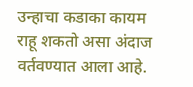उन्हाचा कडाका कायम राहू शकतो असा अंदाज वर्तवण्यात आला आहे.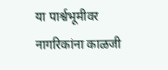या पार्श्वभूमीवर नागरिकांना काळजी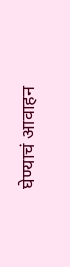घेण्याचं आवाहन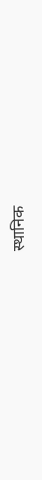स्थानिक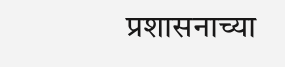प्रशासनाच्या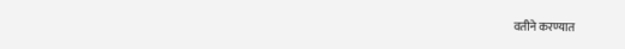वतीने करण्यात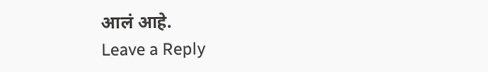आलं आहे.
Leave a Reply